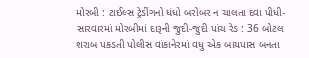મોરબી : ટાઈલ્સ ટ્રેડીંગનો ધંધો બરોબર ન ચાલતા દવા પીધી-સારવારમાં મોરબીમાં દારૂની જુદી-જુદી પાંચ રેડ : 36 બોટલ શરાબ પકડતી પોલીસ વાંકાનેરમાં વધુ એક બાયપાસ બનતા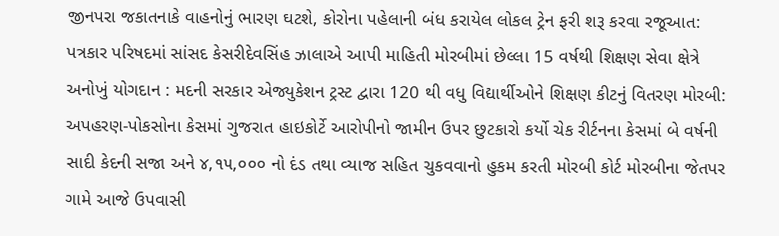જીનપરા જકાતનાકે વાહનોનું ભારણ ઘટશે, કોરોના પહેલાની બંધ કરાયેલ લોકલ ટ્રેન ફરી શરૂ કરવા રજૂઆત: પત્રકાર પરિષદમાં સાંસદ કેસરીદેવસિંહ ઝાલાએ આપી માહિતી મોરબીમાં છેલ્લા 15 વર્ષથી શિક્ષણ સેવા ક્ષેત્રે અનોખું યોગદાન : મદની સરકાર એજ્યુકેશન ટ્રસ્ટ દ્વારા 120 થી વધુ વિદ્યાર્થીઓને શિક્ષણ કીટનું વિતરણ મોરબી: અપહરણ-પોકસોના કેસમાં ગુજરાત હાઇકોર્ટે આરોપીનો જામીન ઉપર છુટકારો કર્યો ચેક રીર્ટનના કેસમાં બે વર્ષની સાદી કેદની સજા અને ૪,૧૫,૦૦૦ નો દંડ તથા વ્યાજ સહિત ચુકવવાનો હુકમ કરતી મોરબી કોર્ટ મોરબીના જેતપર ગામે આજે ઉપવાસી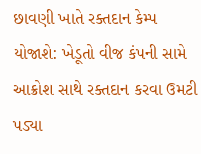છાવણી ખાતે રક્તદાન કેમ્પ યોજાશે: ખેડૂતો વીજ કંપની સામે આક્રોશ સાથે રક્તદાન કરવા ઉમટી પડ્યા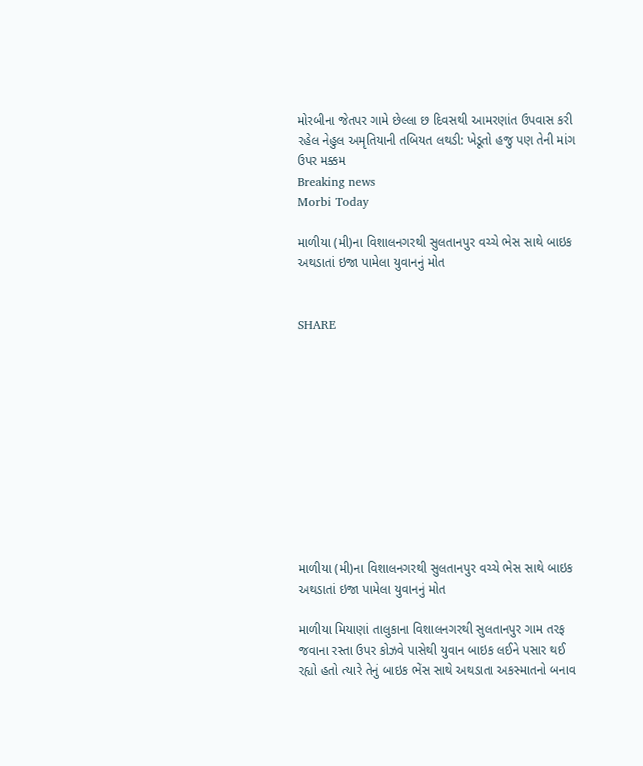મોરબીના જેતપર ગામે છેલ્લા છ દિવસથી આમરણાંત ઉપવાસ કરી રહેલ નેહુલ અમૃતિયાની તબિયત લથડી: ખેડૂતો હજુ પણ તેની માંગ ઉપર મક્કમ
Breaking news
Morbi Today

માળીયા (મી)ના વિશાલનગરથી સુલતાનપુર વચ્ચે ભેસ સાથે બાઇક અથડાતાં ઇજા પામેલા યુવાનનું મોત


SHARE











માળીયા (મી)ના વિશાલનગરથી સુલતાનપુર વચ્ચે ભેસ સાથે બાઇક અથડાતાં ઇજા પામેલા યુવાનનું મોત

માળીયા મિયાણાં તાલુકાના વિશાલનગરથી સુલતાનપુર ગામ તરફ જવાના રસ્તા ઉપર કોઝવે પાસેથી યુવાન બાઇક લઈને પસાર થઈ રહ્યો હતો ત્યારે તેનું બાઇક ભેંસ સાથે અથડાતા અકસ્માતનો બનાવ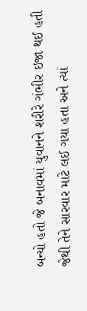બન્યો હતો જે બનાવમાં યુવાનને શરીરે ગંભીર ઇજા થઈ હતી જેથી તેને સારવાર માટે લઈ ગયા હતા અને ત્યાં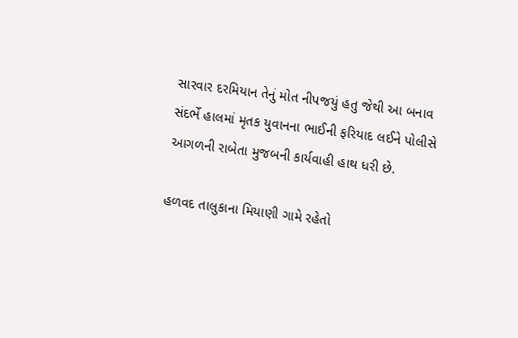સારવાર દરમિયાન તેનું મોત નીપજયું હતુ જેથી આ બનાવ સંદર્ભે હાલમાં મૃતક યુવાનના ભાઈની ફરિયાદ લઈને પોલીસે આગળની રાબેતા મુજબની કાર્યવાહી હાથ ધરી છે.

હળવદ તાલુકાના મિયાણી ગામે રહેતો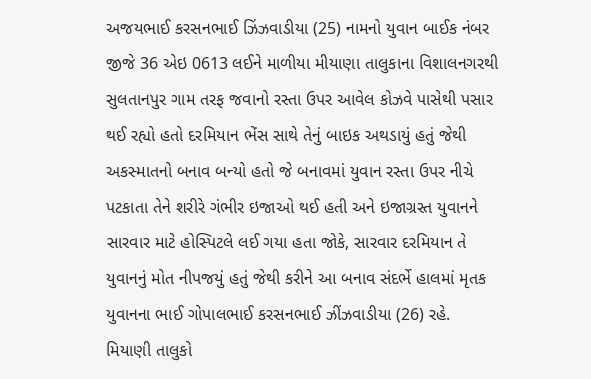અજયભાઈ કરસનભાઈ ઝિંઝવાડીયા (25) નામનો યુવાન બાઈક નંબર જીજે 36 એઇ 0613 લઈને માળીયા મીયાણા તાલુકાના વિશાલનગરથી સુલતાનપુર ગામ તરફ જવાનો રસ્તા ઉપર આવેલ કોઝવે પાસેથી પસાર થઈ રહ્યો હતો દરમિયાન ભેંસ સાથે તેનું બાઇક અથડાયું હતું જેથી અકસ્માતનો બનાવ બન્યો હતો જે બનાવમાં યુવાન રસ્તા ઉપર નીચે પટકાતા તેને શરીરે ગંભીર ઇજાઓ થઈ હતી અને ઇજાગ્રસ્ત યુવાનને સારવાર માટે હોસ્પિટલે લઈ ગયા હતા જોકે, સારવાર દરમિયાન તે યુવાનનું મોત નીપજયું હતું જેથી કરીને આ બનાવ સંદર્ભે હાલમાં મૃતક યુવાનના ભાઈ ગોપાલભાઈ કરસનભાઈ ઝીંઝવાડીયા (26) રહે. મિયાણી તાલુકો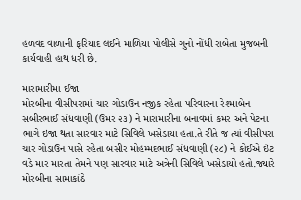હળવદ વાળાની ફરિયાદ લઈને માળિયા પોલીસે ગુનો નોંધી રાબેતા મુજબની કાર્યવાહી હાથ ધરી છે.

મારામારીમા ઈજા
મોરબીના વીસીપરામાં ચાર ગોડાઉન નજીક રહેતા પરિવારના રેશ્માબેન સબીરભાઈ સંધવાણી (ઉમર ૨૩) ને મારામારીના બનાવમાં કમર અને પેટના ભાગે ઇજા થતા સારવાર માટે સિવિલે ખસેડાયા હતા.તે રીતે જ ત્યાં વીસીપરા ચાર ગોડાઉન પાસે રહેતા બસીર મોહમ્મદભાઈ સંધવાણી (૨૮) ને કોઈએ ઇંટ વડે માર મારતા તેમને પણ સારવાર માટે અત્રેની સિવિલે ખસેડાયો હતો.જ્યારે મોરબીના સામાકાંઠે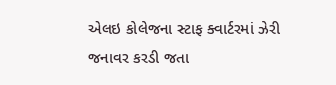એલઇ કોલેજના સ્ટાફ ક્વાર્ટરમાં ઝેરી જનાવર કરડી જતા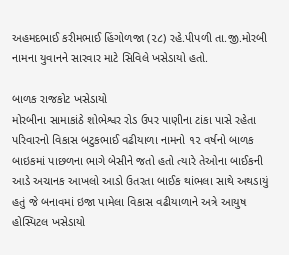અહમદભાઈ કરીમભાઈ હિંગોળજા (૨૮) રહે.પીપળી તા.જી.મોરબી નામના યુવાનને સારવાર માટે સિવિલે ખસેડાયો હતો.

બાળક રાજકોટ ખસેડાયો
મોરબીના સામાકાંઠે શોભેશ્વર રોડ ઉપર પાણીના ટાંકા પાસે રહેતા પરિવારનો વિકાસ બટુકભાઈ વઢીયાળા નામનો ૧૨ વર્ષનો બાળક બાઇકમાં પાછળના ભાગે બેસીને જતો હતો ત્યારે તેઓના બાઈકની આડે અચાનક આખલો આડો ઉતરતા બાઈક થાંભલા સાથે અથડાયું હતું જે બનાવમાં ઇજા પામેલા વિકાસ વઢીયાળાને અત્રે આયુષ હોસ્પિટલ ખસેડાયો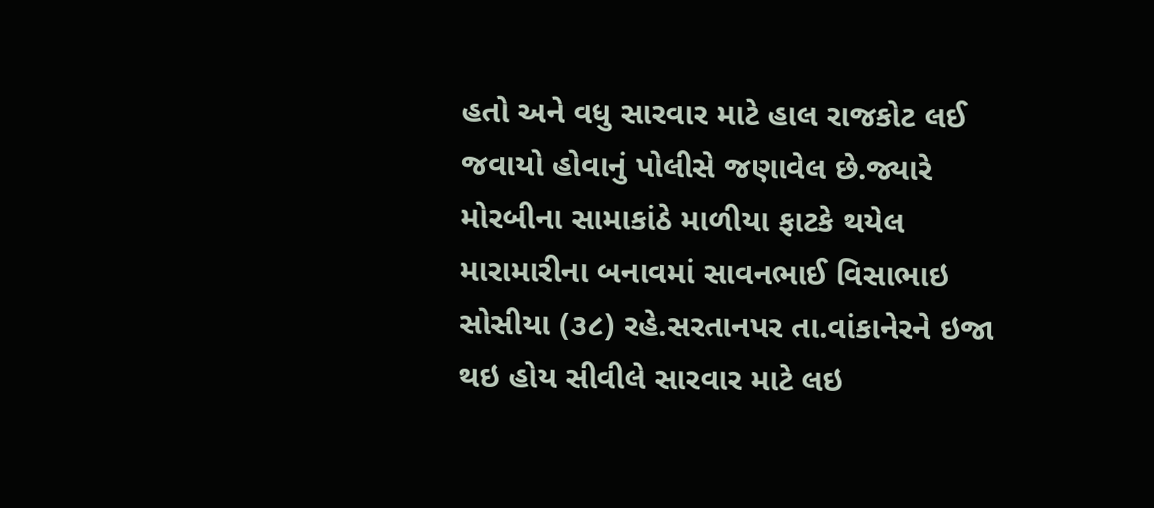હતો અને વધુ સારવાર માટે હાલ રાજકોટ લઈ જવાયો હોવાનું પોલીસે જણાવેલ છે.જ્યારે મોરબીના સામાકાંઠે માળીયા ફાટકે થયેલ મારામારીના બનાવમાં સાવનભાઈ વિસાભાઇ સોસીયા (૩૮) રહે.સરતાનપર તા.વાંકાનેરને ઇજા થઇ હોય સીવીલે સારવાર માટે લઇ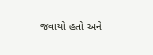જવાયો હતો અને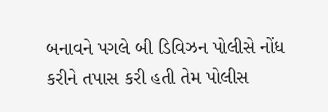બનાવને પગલે બી ડિવિઝન પોલીસે નોંધ કરીને તપાસ કરી હતી તેમ પોલીસ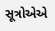સૂત્રોએએ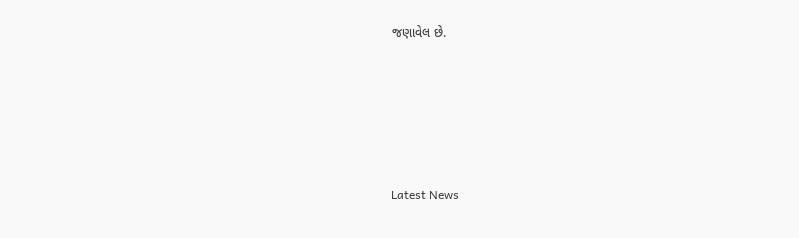જણાવેલ છે.






Latest News